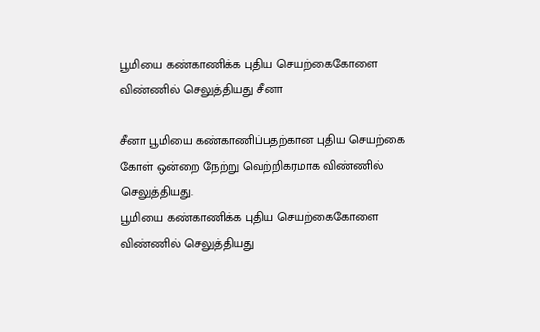பூமியை கண்காணிக்க புதிய செயற்கைகோளை விண்ணில் செலுத்தியது சீனா

சீனா பூமியை கண்காணிப்பதற்கான புதிய செயற்கை கோள் ஒன்றை நேற்று வெற்றிகரமாக விண்ணில் செலுத்தியது.
பூமியை கண்காணிக்க புதிய செயற்கைகோளை விண்ணில் செலுத்தியது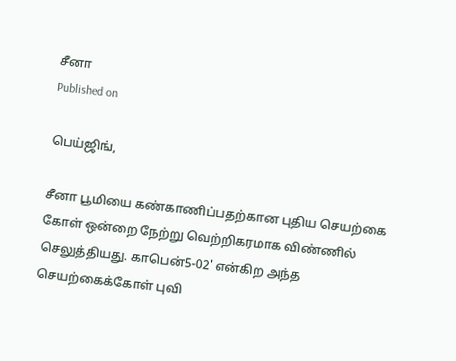சீனா
Published on

பெய்ஜிங்,

சீனா பூமியை கண்காணிப்பதற்கான புதிய செயற்கை கோள் ஒன்றை நேற்று வெற்றிகரமாக விண்ணில் செலுத்தியது. காபென்5-02' என்கிற அந்த செயற்கைக்கோள் புவி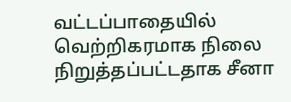வட்டப்பாதையில் வெற்றிகரமாக நிலை நிறுத்தப்பட்டதாக சீனா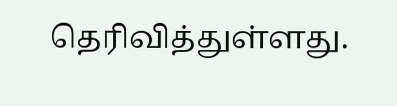தெரிவித்துள்ளது.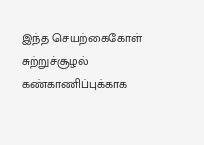இந்த செயற்கைகோள் சுற்றுச்சூழல் கண்காணிப்புக்காக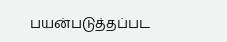பயன்படுத்தப்பட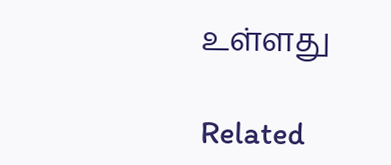உள்ளது

Related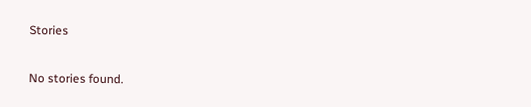Stories

No stories found.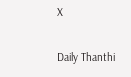X

Daily Thanthi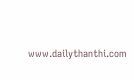www.dailythanthi.com